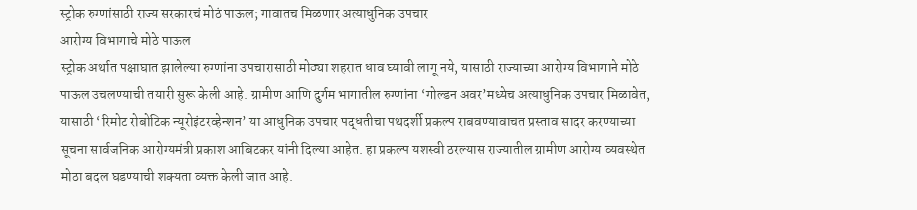स्ट्रोक रुग्णांसाठी राज्य सरकारचं मोठं पाऊल; गावातच मिळणार अत्याधुनिक उपचार
आरोग्य विभागाचे मोठे पाऊल
स्ट्रोक अर्थात पक्षाघात झालेल्या रुग्णांना उपचारासाठी मोठ्या शहरात धाव घ्यावी लागू नये, यासाठी राज्याच्या आरोग्य विभागाने मोठे पाऊल उचलण्याची तयारी सुरू केली आहे. ग्रामीण आणि दुर्गम भागातील रुग्णांना ‘गोल्डन अवर’मध्येच अत्याधुनिक उपचार मिळावेत, यासाठी ‘रिमोट रोबोटिक न्यूरोइंटरव्हेन्शन’ या आधुनिक उपचार पद्धतीचा पथदर्शी प्रकल्प राबवण्यावाचत प्रस्ताव सादर करण्याच्या सूचना सार्वजनिक आरोग्यमंत्री प्रकाश आबिटकर यांनी दिल्या आहेत. हा प्रकल्प यशस्वी ठरल्यास राज्यातील ग्रामीण आरोग्य व्यवस्थेत मोठा बदल घडण्याची शक्यता व्यक्त केली जात आहे.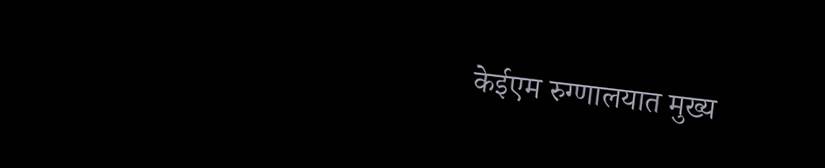केईएम रुग्णालयात मुख्य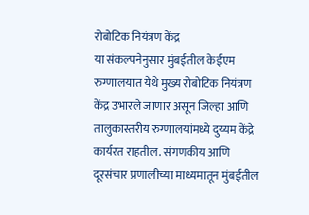रोबोटिक नियंत्रण केंद्र
या संकल्पनेनुसार मुंबईतील केईएम रुग्णालयात येथे मुख्य रोबोटिक नियंत्रण केंद्र उभारले जाणार असून जिल्हा आणि तालुकास्तरीय रुग्णालयांमध्ये दुय्यम केंद्रे कार्यरत राहतील. संगणकीय आणि दूरसंचार प्रणालीच्या माध्यमातून मुंबईतील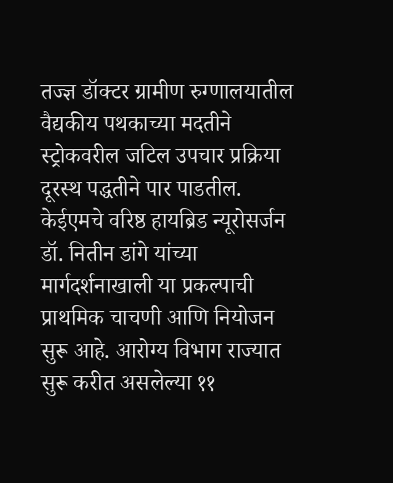तज्ज्ञ डॉक्टर ग्रामीण रुग्णालयातील वैद्यकीय पथकाच्या मदतीने स्ट्रोकवरील जटिल उपचार प्रक्रिया दूरस्थ पद्धतीने पार पाडतील. केईएमचे वरिष्ठ हायब्रिड न्यूरोसर्जन डॉ. नितीन डांगे यांच्या मार्गदर्शनाखाली या प्रकल्पाची प्राथमिक चाचणी आणि नियोजन सुरू आहे. आरोग्य विभाग राज्यात सुरू करीत असलेल्या ११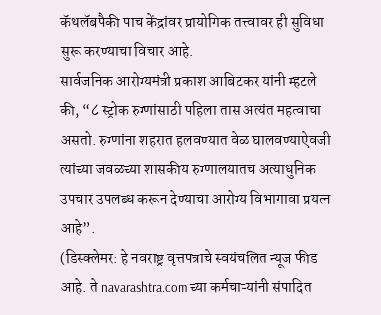कॅथलॅबपैकी पाच केंद्रांवर प्रायोगिक तत्त्वावर ही सुविधा सुरू करण्याचा विचार आहे.
सार्वजनिक आरोग्यमंत्री प्रकाश आबिटकर यांनी म्हटले की, “८ स्ट्रोक रुग्णांसाठी पहिला तास अत्यंत महत्वाचा असतो. रुग्णांना शहरात हलवण्यात वेळ घालवण्याऐवजी त्यांच्या जवळच्या शासकीय रुग्णालयातच अत्याधुनिक उपचार उपलब्ध करून देण्याचा आरोग्य विभागावा प्रयत्न आहे”.
(डिस्क्लेमर: हे नवराष्ट्र वृत्तपत्राचे स्वयंचलित न्यूज फीड आहे. ते navarashtra.com च्या कर्मचाऱ्यांनी संपादित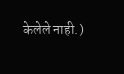केलेले नाही.)